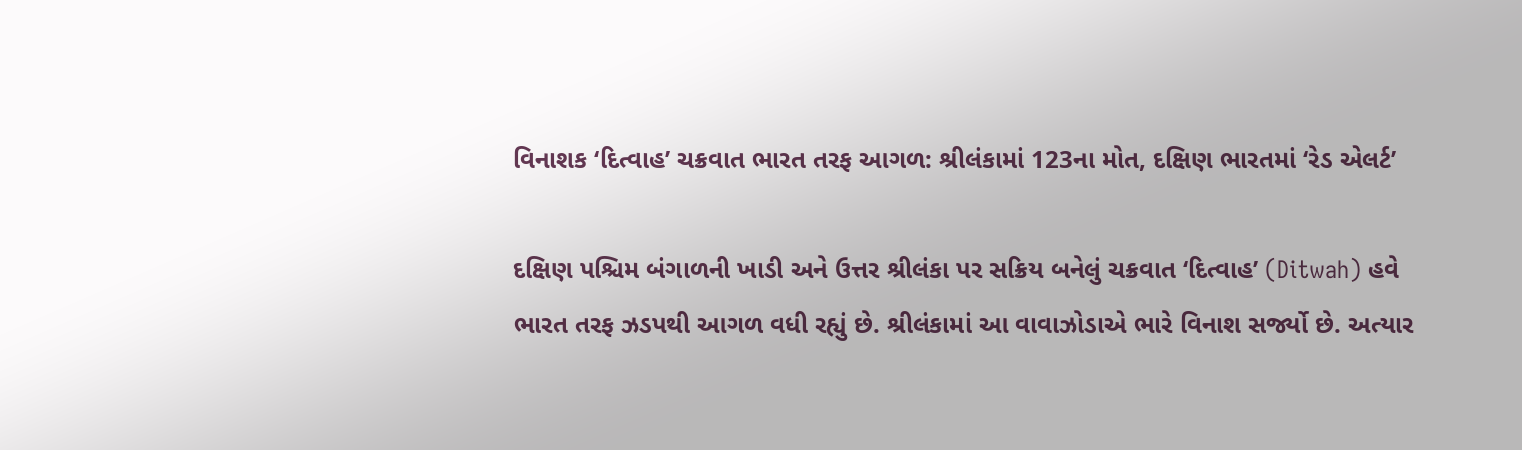વિનાશક ‘દિત્વાહ’ ચક્રવાત ભારત તરફ આગળ: શ્રીલંકામાં 123ના મોત, દક્ષિણ ભારતમાં ‘રેડ એલર્ટ’

દક્ષિણ પશ્ચિમ બંગાળની ખાડી અને ઉત્તર શ્રીલંકા પર સક્રિય બનેલું ચક્રવાત ‘દિત્વાહ’ (Ditwah) હવે ભારત તરફ ઝડપથી આગળ વધી રહ્યું છે. શ્રીલંકામાં આ વાવાઝોડાએ ભારે વિનાશ સર્જ્યો છે. અત્યાર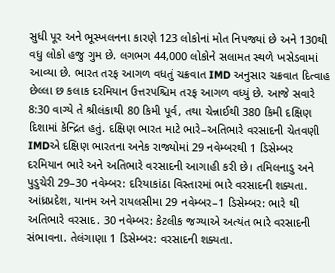સુધી પૂર અને ભૂસ્ખલનના કારણે 123 લોકોનાં મોત નિપજ્યાં છે અને 130થી વધુ લોકો હજુ ગુમ છે. લગભગ 44,000 લોકોને સલામત સ્થળે ખસેડવામાં આવ્યા છે. ભારત તરફ આગળ વધતું ચક્રવાત IMD અનુસાર ચક્રવાત દિત્વાહ છેલ્લા છ કલાક દરમિયાન ઉત્તરપશ્ચિમ તરફ આગળ વધ્યું છે. આજે સવારે 8:30 વાગ્યે તે શ્રીલંકાથી 80 કિમી પૂર્વ, તથા ચેન્નાઈથી 380 કિમી દક્ષિણ દિશામાં કેન્દ્રિત હતું. દક્ષિણ ભારત માટે ભારે–અતિભારે વરસાદની ચેતવણી IMDએ દક્ષિણ ભારતના અનેક રાજ્યોમાં 29 નવેમ્બરથી 1 ડિસેમ્બર દરમિયાન ભારે અને અતિભારે વરસાદની આગાહી કરી છે। તમિલનાડુ અને પુડુચેરી 29–30 નવેમ્બર: દરિયાકાંઠા વિસ્તારમાં ભારે વરસાદની શક્યતા. આંધ્રપ્રદેશ, યાનમ અને રાયલસીમા 29 નવેમ્બર–1 ડિસેમ્બર: ભારે થી અતિભારે વરસાદ. 30 નવેમ્બર: કેટલીક જગ્યાએ અત્યંત ભારે વરસાદની સંભાવના. તેલંગાણા 1 ડિસેમ્બર: વરસાદની શક્યતા.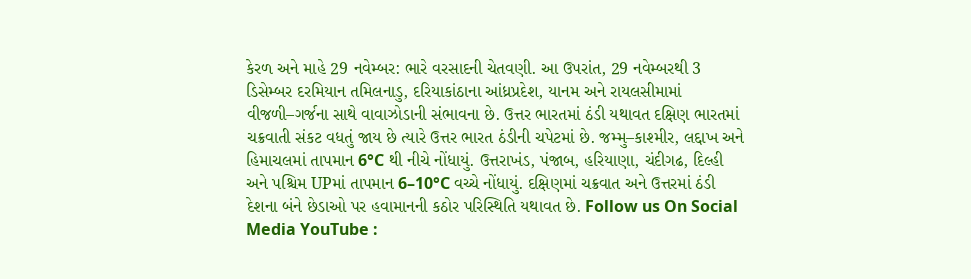કેરળ અને માહે 29 નવેમ્બર: ભારે વરસાદની ચેતવણી. આ ઉપરાંત, 29 નવેમ્બરથી 3 ડિસેમ્બર દરમિયાન તમિલનાડુ, દરિયાકાંઠાના આંધ્રપ્રદેશ, યાનમ અને રાયલસીમામાં વીજળી–ગર્જના સાથે વાવાઝોડાની સંભાવના છે. ઉત્તર ભારતમાં ઠંડી યથાવત દક્ષિણ ભારતમાં ચક્રવાતી સંકટ વધતું જાય છે ત્યારે ઉત્તર ભારત ઠંડીની ચપેટમાં છે. જમ્મુ–કાશ્મીર, લદ્દાખ અને હિમાચલમાં તાપમાન 6°C થી નીચે નોંધાયું. ઉત્તરાખંડ, પંજાબ, હરિયાણા, ચંદીગઢ, દિલ્હી અને પશ્ચિમ UPમાં તાપમાન 6–10°C વચ્ચે નોંધાયું. દક્ષિણમાં ચક્રવાત અને ઉત્તરમાં ઠંડી દેશના બંને છેડાઓ પર હવામાનની કઠોર પરિસ્થિતિ યથાવત છે. Follow us On Social Media YouTube :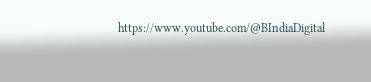https://www.youtube.com/@BIndiaDigital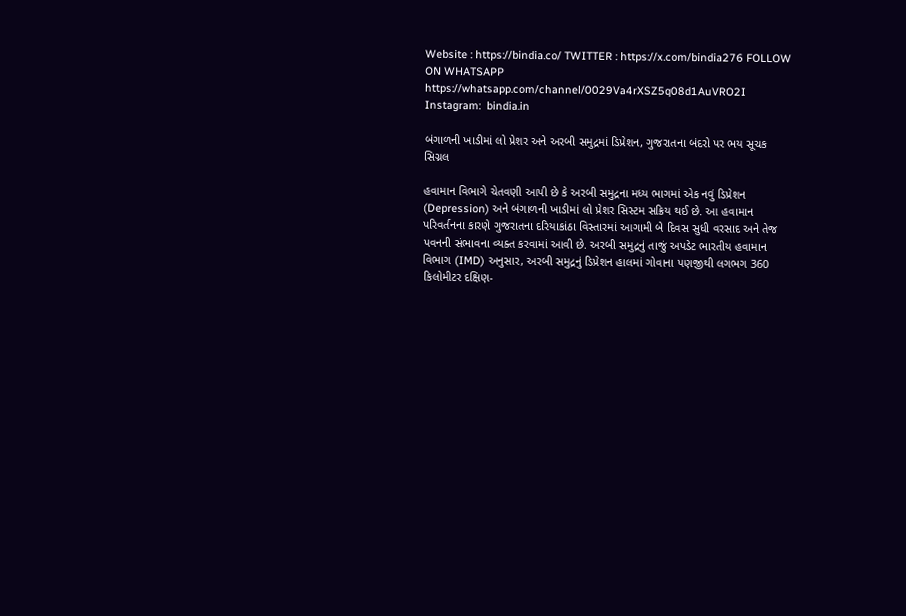Website : https://bindia.co/ TWITTER : https://x.com/bindia276 FOLLOW ON WHATSAPP  https://whatsapp.com/channel/0029Va4rXSZ5q08d1AuVRO2I Instagram:  bindia.in

બંગાળની ખાડીમાં લો પ્રેશર અને અરબી સમુદ્રમાં ડિપ્રેશન, ગુજરાતના બંદરો પર ભય સૂચક સિગ્નલ

હવામાન વિભાગે ચેતવણી આપી છે કે અરબી સમુદ્રના મધ્ય ભાગમાં એક નવું ડિપ્રેશન (Depression) અને બંગાળની ખાડીમાં લો પ્રેશર સિસ્ટમ સક્રિય થઈ છે. આ હવામાન પરિવર્તનના કારણે ગુજરાતના દરિયાકાંઠા વિસ્તારમાં આગામી બે દિવસ સુધી વરસાદ અને તેજ પવનની સંભાવના વ્યક્ત કરવામાં આવી છે. અરબી સમુદ્રનું તાજું અપડેટ ભારતીય હવામાન વિભાગ (IMD) અનુસાર, અરબી સમુદ્રનું ડિપ્રેશન હાલમાં ગોવાના પણજીથી લગભગ 360 કિલોમીટર દક્ષિણ-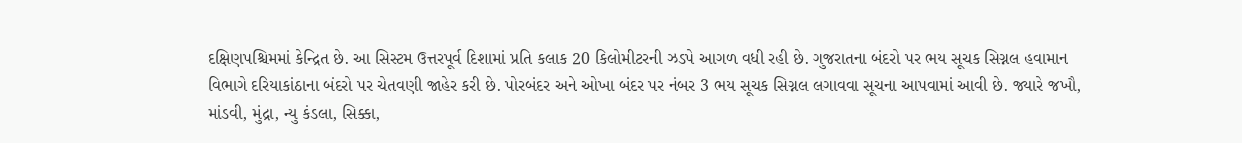દક્ષિણપશ્ચિમમાં કેન્દ્રિત છે. આ સિસ્ટમ ઉત્તરપૂર્વ દિશામાં પ્રતિ કલાક 20 કિલોમીટરની ઝડપે આગળ વધી રહી છે. ગુજરાતના બંદરો પર ભય સૂચક સિગ્નલ હવામાન વિભાગે દરિયાકાંઠાના બંદરો પર ચેતવણી જાહેર કરી છે. પોરબંદર અને ઓખા બંદર પર નંબર 3 ભય સૂચક સિગ્નલ લગાવવા સૂચના આપવામાં આવી છે. જ્યારે જખૌ, માંડવી, મુંદ્રા, ન્યુ કંડલા, સિક્કા,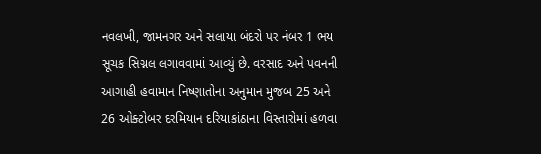નવલખી, જામનગર અને સલાયા બંદરો પર નંબર 1 ભય સૂચક સિગ્નલ લગાવવામાં આવ્યું છે. વરસાદ અને પવનની આગાહી હવામાન નિષ્ણાતોના અનુમાન મુજબ 25 અને 26 ઓક્ટોબર દરમિયાન દરિયાકાંઠાના વિસ્તારોમાં હળવા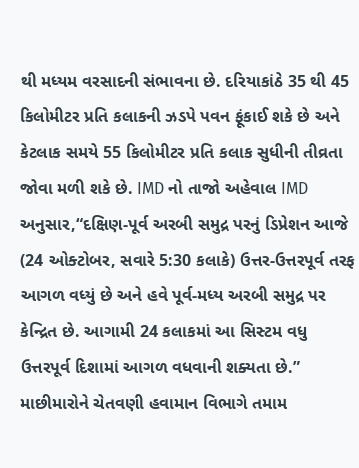થી મધ્યમ વરસાદની સંભાવના છે. દરિયાકાંઠે 35 થી 45 કિલોમીટર પ્રતિ કલાકની ઝડપે પવન ફૂંકાઈ શકે છે અને કેટલાક સમયે 55 કિલોમીટર પ્રતિ કલાક સુધીની તીવ્રતા જોવા મળી શકે છે. IMD નો તાજો અહેવાલ IMD અનુસાર,“દક્ષિણ-પૂર્વ અરબી સમુદ્ર પરનું ડિપ્રેશન આજે (24 ઓક્ટોબર, સવારે 5:30 કલાકે) ઉત્તર-ઉત્તરપૂર્વ તરફ આગળ વધ્યું છે અને હવે પૂર્વ-મધ્ય અરબી સમુદ્ર પર કેન્દ્રિત છે. આગામી 24 કલાકમાં આ સિસ્ટમ વધુ ઉત્તરપૂર્વ દિશામાં આગળ વધવાની શક્યતા છે.” માછીમારોને ચેતવણી હવામાન વિભાગે તમામ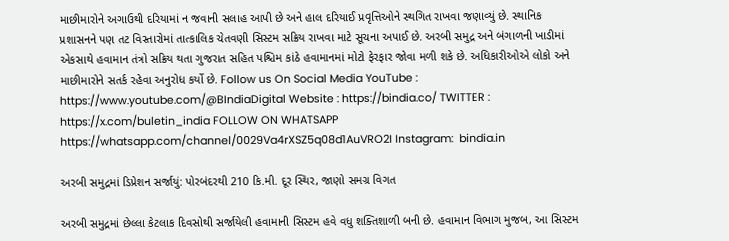માછીમારોને અગાઉથી દરિયામાં ન જવાની સલાહ આપી છે અને હાલ દરિયાઈ પ્રવૃત્તિઓને સ્થગિત રાખવા જણાવ્યું છે. સ્થાનિક પ્રશાસનને પણ તટ વિસ્તારોમાં તાત્કાલિક ચેતવણી સિસ્ટમ સક્રિય રાખવા માટે સૂચના અપાઈ છે. અરબી સમુદ્ર અને બંગાળની ખાડીમાં એકસાથે હવામાન તંત્રો સક્રિય થતા ગુજરાત સહિત પશ્ચિમ કાંઠે હવામાનમાં મોટો ફેરફાર જોવા મળી શકે છે. અધિકારીઓએ લોકો અને માછીમારોને સતર્ક રહેવા અનુરોધ કર્યો છે. Follow us On Social Media YouTube : https://www.youtube.com/@BIndiaDigital Website : https://bindia.co/ TWITTER : https://x.com/buletin_india FOLLOW ON WHATSAPP  https://whatsapp.com/channel/0029Va4rXSZ5q08d1AuVRO2I Instagram:  bindia.in

અરબી સમુદ્રમાં ડિપ્રેશન સર્જાયું: પોરબંદરથી 210 કિ.મી. દૂર સ્થિર, જાણો સમગ્ર વિગત

અરબી સમુદ્રમાં છેલ્લા કેટલાક દિવસોથી સર્જાયેલી હવામાની સિસ્ટમ હવે વધુ શક્તિશાળી બની છે. હવામાન વિભાગ મુજબ, આ સિસ્ટમ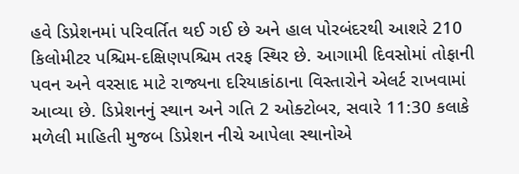હવે ડિપ્રેશનમાં પરિવર્તિત થઈ ગઈ છે અને હાલ પોરબંદરથી આશરે 210 કિલોમીટર પશ્ચિમ-દક્ષિણપશ્ચિમ તરફ સ્થિર છે. આગામી દિવસોમાં તોફાની પવન અને વરસાદ માટે રાજ્યના દરિયાકાંઠાના વિસ્તારોને એલર્ટ રાખવામાં આવ્યા છે. ડિપ્રેશનનું સ્થાન અને ગતિ 2 ઓક્ટોબર, સવારે 11:30 કલાકે મળેલી માહિતી મુજબ ડિપ્રેશન નીચે આપેલા સ્થાનોએ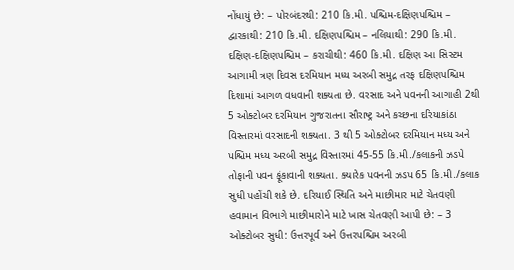નોંધાયું છે: – પોરબંદરથી: 210 કિ.મી. પશ્ચિમ-દક્ષિણપશ્ચિમ – દ્વારકાથી: 210 કિ.મી. દક્ષિણપશ્ચિમ – નલિયાથી: 290 કિ.મી. દક્ષિણ-દક્ષિણપશ્ચિમ – કરાચીથી: 460 કિ.મી. દક્ષિણ આ સિસ્ટમ આગામી ત્રણ દિવસ દરમિયાન મધ્ય અરબી સમુદ્ર તરફ દક્ષિણપશ્ચિમ દિશામાં આગળ વધવાની શક્યતા છે. વરસાદ અને પવનની આગાહી 2થી 5 ઓક્ટોબર દરમિયાન ગુજરાતના સૌરાષ્ટ્ર અને કચ્છના દરિયાકાંઠા વિસ્તારમાં વરસાદની શક્યતા. 3 થી 5 ઓક્ટોબર દરમિયાન મધ્ય અને પશ્ચિમ મધ્ય અરબી સમુદ્ર વિસ્તારમાં 45-55 કિ.મી./કલાકની ઝડપે તોફાની પવન ફૂંકાવાની શક્યતા. ક્યારેક પવનની ઝડપ 65 કિ.મી./કલાક સુધી પહોંચી શકે છે. દરિયાઈ સ્થિતિ અને માછીમાર માટે ચેતવણી હવામાન વિભાગે માછીમારોને માટે ખાસ ચેતવણી આપી છે: – 3 ઓક્ટોબર સુધી: ઉત્તરપૂર્વ અને ઉત્તરપશ્ચિમ અરબી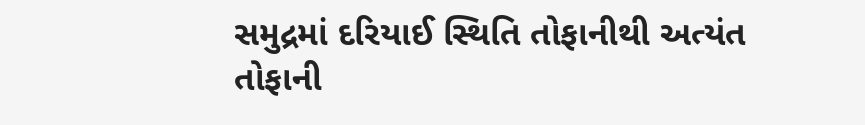સમુદ્રમાં દરિયાઈ સ્થિતિ તોફાનીથી અત્યંત તોફાની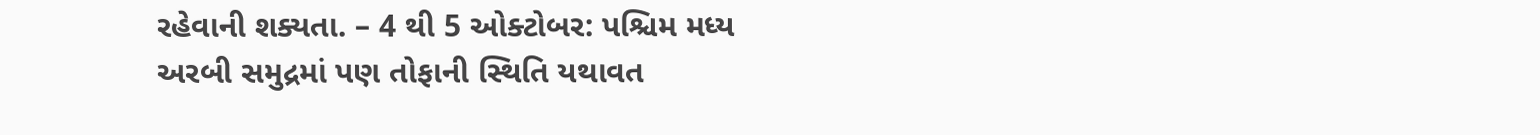રહેવાની શક્યતા. – 4 થી 5 ઓક્ટોબર: પશ્ચિમ મધ્ય અરબી સમુદ્રમાં પણ તોફાની સ્થિતિ યથાવત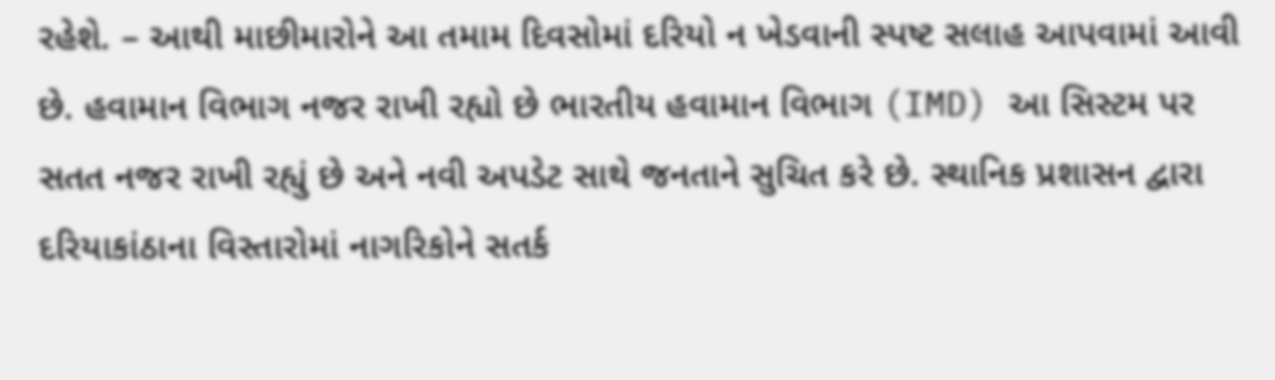રહેશે. – આથી માછીમારોને આ તમામ દિવસોમાં દરિયો ન ખેડવાની સ્પષ્ટ સલાહ આપવામાં આવી છે. હવામાન વિભાગ નજર રાખી રહ્યો છે ભારતીય હવામાન વિભાગ (IMD) આ સિસ્ટમ પર સતત નજર રાખી રહ્યું છે અને નવી અપડેટ સાથે જનતાને સુચિત કરે છે. સ્થાનિક પ્રશાસન દ્વારા દરિયાકાંઠાના વિસ્તારોમાં નાગરિકોને સતર્ક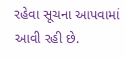રહેવા સૂચના આપવામાં આવી રહી છે.